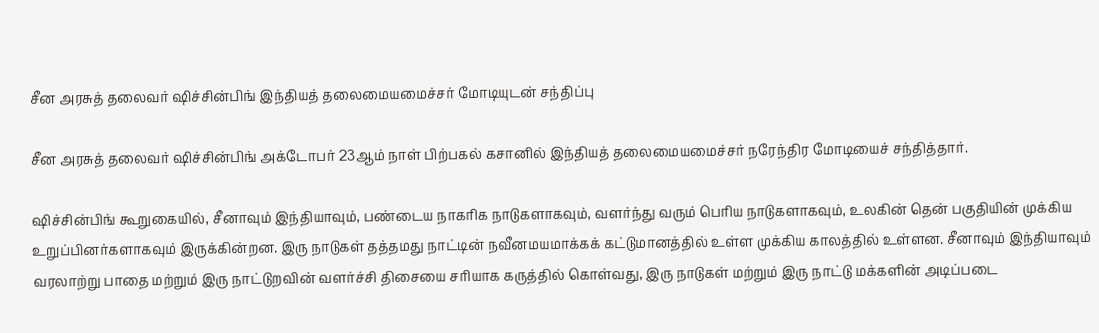சீன அரசுத் தலைவர் ஷிச்சின்பிங் இந்தியத் தலைமையமைச்சர் மோடியுடன் சந்திப்பு

சீன அரசுத் தலைவர் ஷிச்சின்பிங் அக்டோபர் 23ஆம் நாள் பிற்பகல் கசானில் இந்தியத் தலைமையமைச்சர் நரேந்திர மோடியைச் சந்தித்தார்.

ஷிச்சின்பிங் கூறுகையில், சீனாவும் இந்தியாவும், பண்டைய நாகரிக நாடுகளாகவும், வளர்ந்து வரும் பெரிய நாடுகளாகவும், உலகின் தென் பகுதியின் முக்கிய உறுப்பினர்களாகவும் இருக்கின்றன. இரு நாடுகள் தத்தமது நாட்டின் நவீனமயமாக்கக் கட்டுமானத்தில் உள்ள முக்கிய காலத்தில் உள்ளன. சீனாவும் இந்தியாவும் வரலாற்று பாதை மற்றும் இரு நாட்டுறவின் வளர்ச்சி திசையை சரியாக கருத்தில் கொள்வது, இரு நாடுகள் மற்றும் இரு நாட்டு மக்களின் அடிப்படை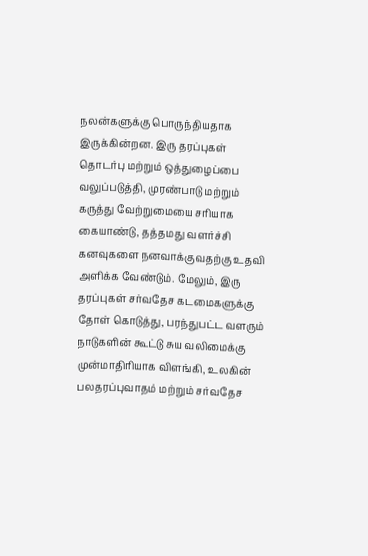நலன்களுக்கு பொருந்தியதாக இருக்கின்றன. இரு தரப்புகள் தொடர்பு மற்றும் ஒத்துழைப்பை வலுப்படுத்தி, முரண்பாடு மற்றும் கருத்து வேற்றுமையை சரியாக கையாண்டு, தத்தமது வளர்ச்சி கனவுகளை நனவாக்குவதற்கு உதவி அளிக்க வேண்டும். மேலும், இரு தரப்புகள் சர்வதேச கடமைகளுக்கு தோள் கொடுத்து, பரந்துபட்ட வளரும் நாடுகளின் கூட்டு சுய வலிமைக்கு முன்மாதிரியாக விளங்கி, உலகின் பலதரப்புவாதம் மற்றும் சர்வதேச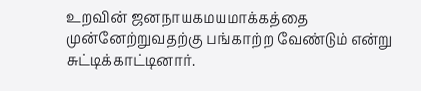உறவின் ஜனநாயகமயமாக்கத்தை முன்னேற்றுவதற்கு பங்காற்ற வேண்டும் என்று சுட்டிக்காட்டினார்.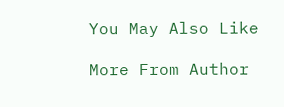You May Also Like

More From Author